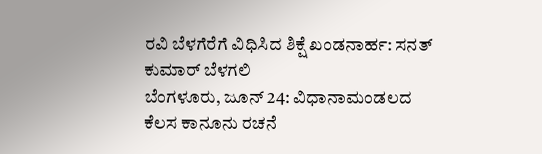ರವಿ ಬೆಳಗೆರೆಗೆ ವಿಧಿಸಿದ ಶಿಕ್ಷೆ ಖಂಡನಾರ್ಹ: ಸನತ್ ಕುಮಾರ್ ಬೆಳಗಲಿ
ಬೆಂಗಳೂರು, ಜೂನ್ 24: ವಿಧಾನಾಮಂಡಲದ ಕೆಲಸ ಕಾನೂನು ರಚನೆ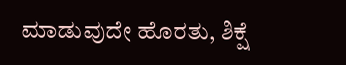ಮಾಡುವುದೇ ಹೊರತು, ಶಿಕ್ಷೆ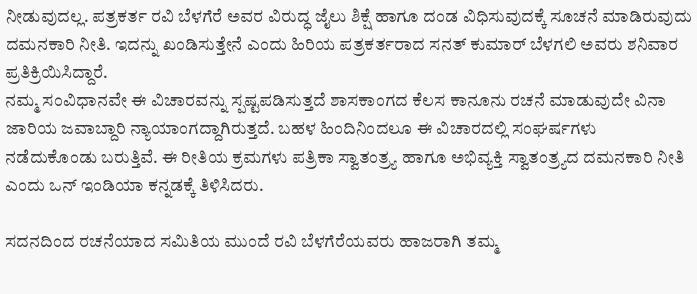ನೀಡುವುದಲ್ಲ. ಪತ್ರಕರ್ತ ರವಿ ಬೆಳಗೆರೆ ಅವರ ವಿರುದ್ಧ ಜೈಲು ಶಿಕ್ಷೆ ಹಾಗೂ ದಂಡ ವಿಧಿಸುವುದಕ್ಕೆ ಸೂಚನೆ ಮಾಡಿರುವುದು ದಮನಕಾರಿ ನೀತಿ. ಇದನ್ನು ಖಂಡಿಸುತ್ತೇನೆ ಎಂದು ಹಿರಿಯ ಪತ್ರಕರ್ತರಾದ ಸನತ್ ಕುಮಾರ್ ಬೆಳಗಲಿ ಅವರು ಶನಿವಾರ ಪ್ರತಿಕ್ರಿಯಿಸಿದ್ದಾರೆ.
ನಮ್ಮ ಸಂವಿಧಾನವೇ ಈ ವಿಚಾರವನ್ನು ಸ್ಪಷ್ಟಪಡಿಸುತ್ತದೆ ಶಾಸಕಾಂಗದ ಕೆಲಸ ಕಾನೂನು ರಚನೆ ಮಾಡುವುದೇ ವಿನಾ ಜಾರಿಯ ಜವಾಬ್ದಾರಿ ನ್ಯಾಯಾಂಗದ್ದಾಗಿರುತ್ತದೆ. ಬಹಳ ಹಿಂದಿನಿಂದಲೂ ಈ ವಿಚಾರದಲ್ಲಿ ಸಂಘರ್ಷಗಳು ನಡೆದುಕೊಂಡು ಬರುತ್ತಿವೆ. ಈ ರೀತಿಯ ಕ್ರಮಗಳು ಪತ್ರಿಕಾ ಸ್ವಾತಂತ್ರ್ಯ ಹಾಗೂ ಅಭಿವ್ಯಕ್ತಿ ಸ್ವಾತಂತ್ರ್ಯದ ದಮನಕಾರಿ ನೀತಿ ಎಂದು ಒನ್ ಇಂಡಿಯಾ ಕನ್ನಡಕ್ಕೆ ತಿಳಿಸಿದರು.

ಸದನದಿಂದ ರಚನೆಯಾದ ಸಮಿತಿಯ ಮುಂದೆ ರವಿ ಬೆಳಗೆರೆಯವರು ಹಾಜರಾಗಿ ತಮ್ಮ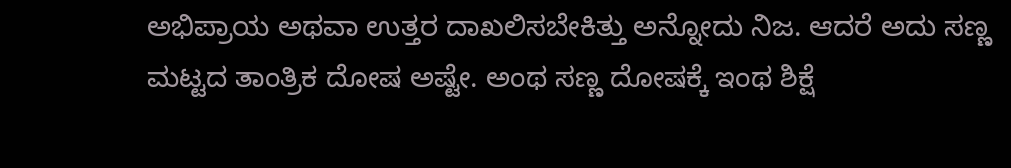ಅಭಿಪ್ರಾಯ ಅಥವಾ ಉತ್ತರ ದಾಖಲಿಸಬೇಕಿತ್ತು ಅನ್ನೋದು ನಿಜ. ಆದರೆ ಅದು ಸಣ್ಣ ಮಟ್ಟದ ತಾಂತ್ರಿಕ ದೋಷ ಅಷ್ಟೇ. ಅಂಥ ಸಣ್ಣ ದೋಷಕ್ಕೆ ಇಂಥ ಶಿಕ್ಷೆ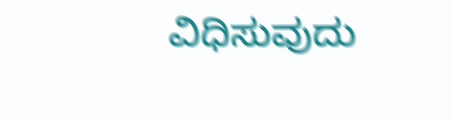ವಿಧಿಸುವುದು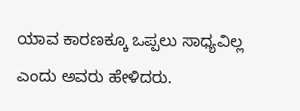ಯಾವ ಕಾರಣಕ್ಕೂ ಒಪ್ಪಲು ಸಾಧ್ಯವಿಲ್ಲ ಎಂದು ಅವರು ಹೇಳಿದರು.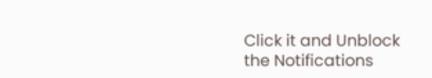Click it and Unblock the Notifications